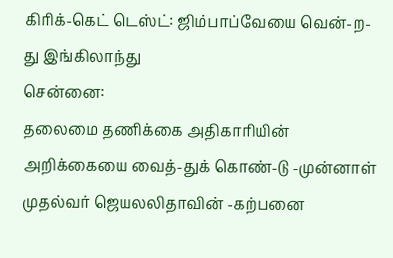கிரிக்-கெட் டெஸ்ட்: ஜிம்பாப்வேயை வென்-ற-து இங்கிலாந்து
சென்னை:
தலைமை தணிக்கை அதிகாரியின் அறிக்கையை வைத்-துக் கொண்-டு -முன்னாள் முதல்வர் ஜெயலலிதாவின் -கற்பனை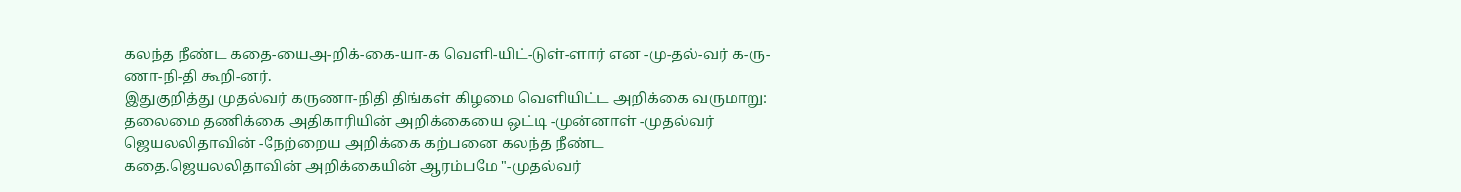கலந்த நீண்ட கதை-யைஅ-றிக்-கை-யா-க வெளி-யிட்-டுள்-ளார் என -மு-தல்-வர் க-ரு-ணா-நி-தி கூறி-னர்.
இதுகுறித்து முதல்வர் கருணா-நிதி திங்கள் கிழமை வெளியிட்ட அறிக்கை வருமாறு:
தலைமை தணிக்கை அதிகாரியின் அறிக்கையை ஒட்டி -முன்னாள் -முதல்வர் ஜெயலலிதாவின் -நேற்றைய அறிக்கை கற்பனை கலந்த நீண்ட கதை.ஜெயலலிதாவின் அறிக்கையின் ஆரம்பமே "-முதல்வர்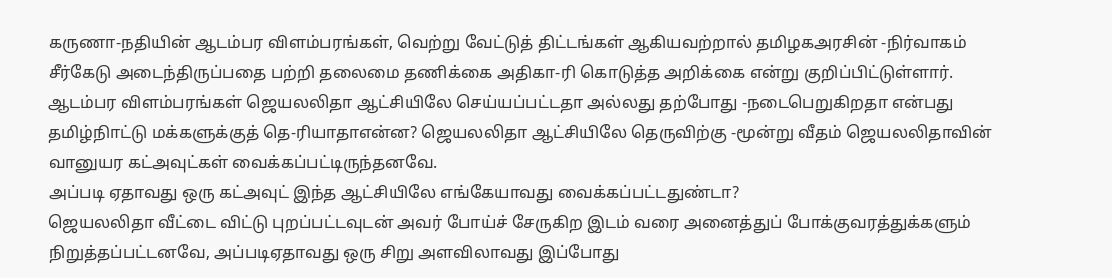கருணா-நதியின் ஆடம்பர விளம்பரங்கள், வெற்று வேட்டுத் திட்டங்கள் ஆகியவற்றால் தமிழகஅரசின் -நிர்வாகம் சீர்கேடு அடைந்திருப்பதை பற்றி தலைமை தணிக்கை அதிகா-ரி கொடுத்த அறிக்கை என்று குறிப்பிட்டுள்ளார்.
ஆடம்பர விளம்பரங்கள் ஜெயலலிதா ஆட்சியிலே செய்யப்பட்டதா அல்லது தற்போது -நடைபெறுகிறதா என்பது தமிழ்நிாட்டு மக்களுக்குத் தெ-ரியாதாஎன்ன? ஜெயலலிதா ஆட்சியிலே தெருவிற்கு -மூன்று வீதம் ஜெயலலிதாவின் வானுயர கட்அவுட்கள் வைக்கப்பட்டிருந்தனவே.
அப்படி ஏதாவது ஒரு கட்அவுட் இந்த ஆட்சியிலே எங்கேயாவது வைக்கப்பட்டதுண்டா?
ஜெயலலிதா வீட்டை விட்டு புறப்பட்டவுடன் அவர் போய்ச் சேருகிற இடம் வரை அனைத்துப் போக்குவரத்துக்களும் நிறுத்தப்பட்டனவே, அப்படிஏதாவது ஒரு சிறு அளவிலாவது இப்போது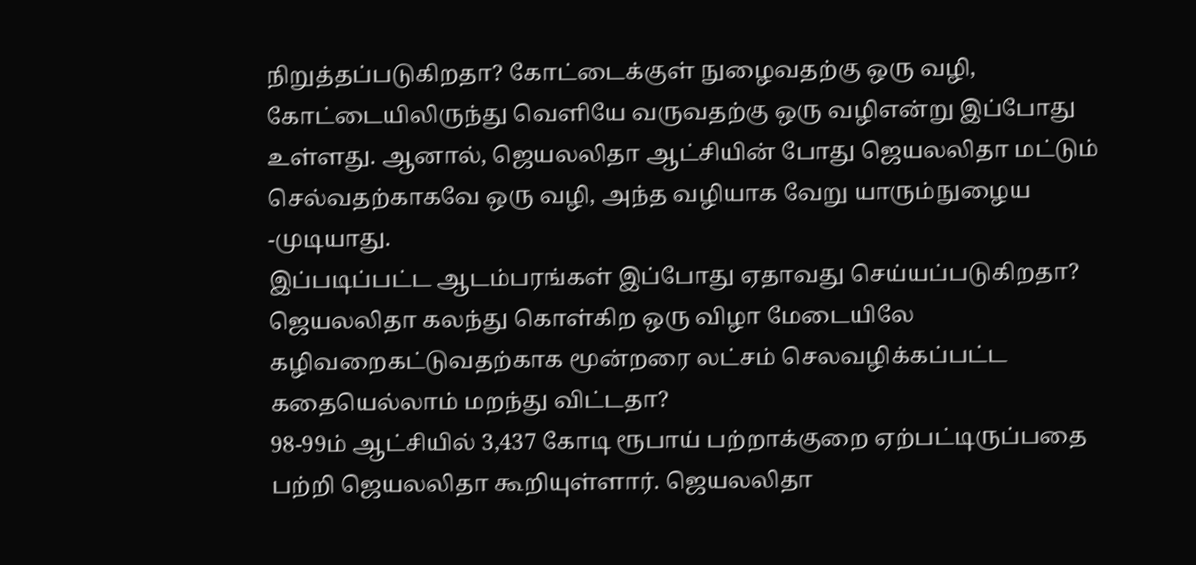நிறுத்தப்படுகிறதா? கோட்டைக்குள் நுழைவதற்கு ஒரு வழி, கோட்டையிலிருந்து வெளியே வருவதற்கு ஒரு வழிஎன்று இப்போது உள்ளது. ஆனால், ஜெயலலிதா ஆட்சியின் போது ஜெயலலிதா மட்டும் செல்வதற்காகவே ஒரு வழி, அந்த வழியாக வேறு யாரும்நுழைய -முடியாது.
இப்படிப்பட்ட ஆடம்பரங்கள் இப்போது ஏதாவது செய்யப்படுகிறதா? ஜெயலலிதா கலந்து கொள்கிற ஒரு விழா மேடையிலே கழிவறைகட்டுவதற்காக மூன்றரை லட்சம் செலவழிக்கப்பட்ட கதையெல்லாம் மறந்து விட்டதா?
98-99ம் ஆட்சியில் 3,437 கோடி ரூபாய் பற்றாக்குறை ஏற்பட்டிருப்பதை பற்றி ஜெயலலிதா கூறியுள்ளார். ஜெயலலிதா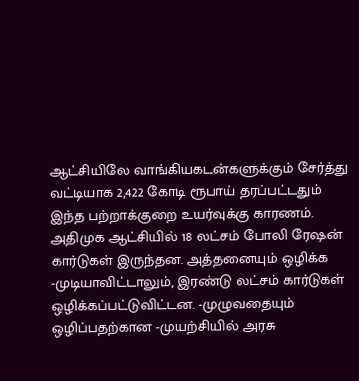ஆட்சியிலே வாங்கியகடன்களுக்கும் சேர்த்து வட்டியாக 2,422 கோடி ரூபாய் தரப்பட்டதும் இந்த பற்றாக்குறை உயர்வுக்கு காரணம்.
அதிமுக ஆட்சியில் 18 லட்சம் போலி ரேஷன் கார்டுகள் இருந்தன. அத்தனையும் ஒழிக்க -முடியாவிட்டாலும், இரண்டு லட்சம் கார்டுகள் ஒழிக்கப்பட்டுவிட்டன. -முழுவதையும் ஒழிப்பதற்கான -முயற்சியில் அரசு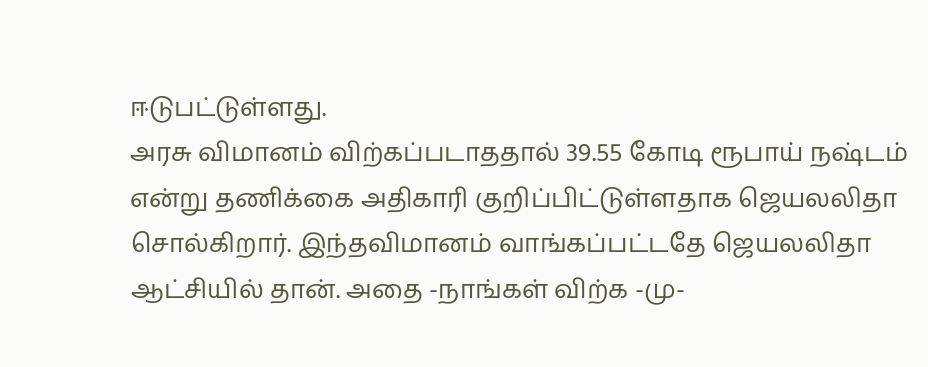ஈடுபட்டுள்ளது.
அரசு விமானம் விற்கப்படாததால் 39.55 கோடி ரூபாய் நஷ்டம் என்று தணிக்கை அதிகாரி குறிப்பிட்டுள்ளதாக ஜெயலலிதா சொல்கிறார். இந்தவிமானம் வாங்கப்பட்டதே ஜெயலலிதா ஆட்சியில் தான். அதை -நாங்கள் விற்க -மு-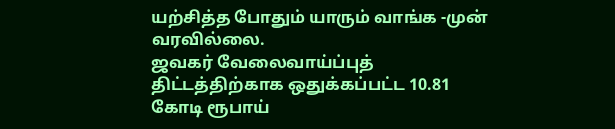யற்சித்த போதும் யாரும் வாங்க -முன் வரவில்லை.
ஜவகர் வேலைவாய்ப்புத் திட்டத்திற்காக ஒதுக்கப்பட்ட 10.81 கோடி ரூபாய்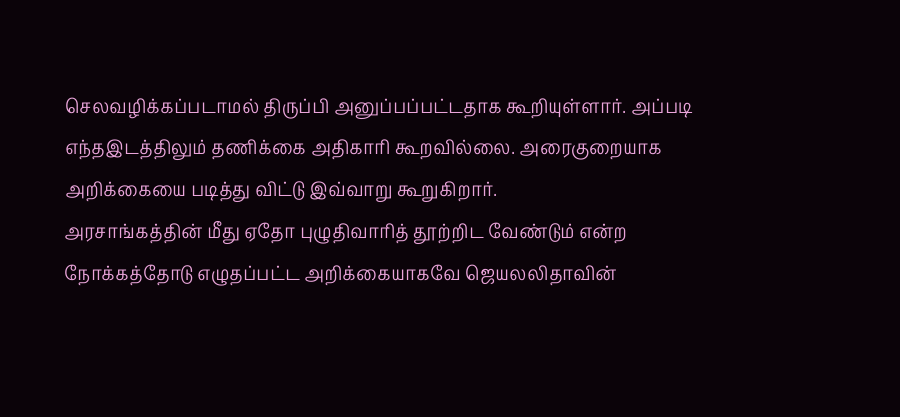செலவழிக்கப்படாமல் திருப்பி அனுப்பப்பட்டதாக கூறியுள்ளார். அப்படி எந்தஇடத்திலும் தணிக்கை அதிகாரி கூறவில்லை. அரைகுறையாக அறிக்கையை படித்து விட்டு இவ்வாறு கூறுகிறார்.
அரசாங்கத்தின் மீது ஏதோ புழுதிவாரித் தூற்றிட வேண்டும் என்ற நோக்கத்தோடு எழுதப்பட்ட அறிக்கையாகவே ஜெயலலிதாவின்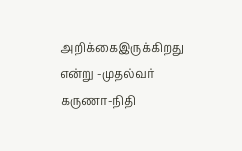அறிக்கைஇருக்கிறது என்று -முதல்வர் கருணா-நிதி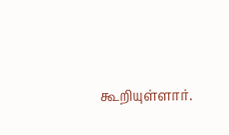கூறியுள்ளார்.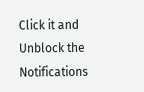Click it and Unblock the Notifications